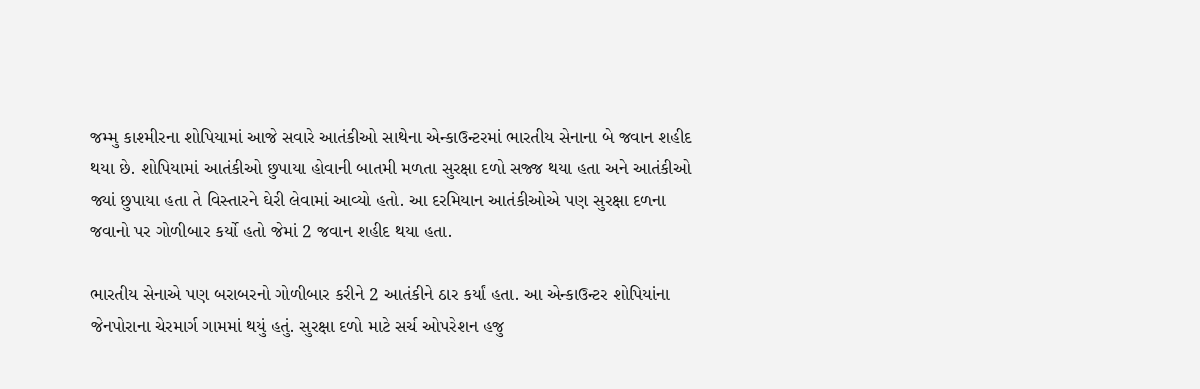જમ્મુ કાશ્મીરના શોપિયામાં આજે સવારે આતંકીઓ સાથેના એન્કાઉન્ટરમાં ભારતીય સેનાના બે જવાન શહીદ થયા છે. શોપિયામાં આતંકીઓ છુપાયા હોવાની બાતમી મળતા સુરક્ષા દળો સજ્જ થયા હતા અને આતંકીઓ જ્યાં છુપાયા હતા તે વિસ્તારને ઘેરી લેવામાં આવ્યો હતો. આ દરમિયાન આતંકીઓએ પણ સુરક્ષા દળના જવાનો પર ગોળીબાર કર્યો હતો જેમાં 2 જવાન શહીદ થયા હતા.

ભારતીય સેનાએ પણ બરાબરનો ગોળીબાર કરીને 2 આતંકીને ઠાર કર્યાં હતા. આ એન્કાઉન્ટર શોપિયાંના જેનપોરાના ચેરમાર્ગ ગામમાં થયું હતું. સુરક્ષા દળો માટે સર્ચ ઓપરેશન હજુ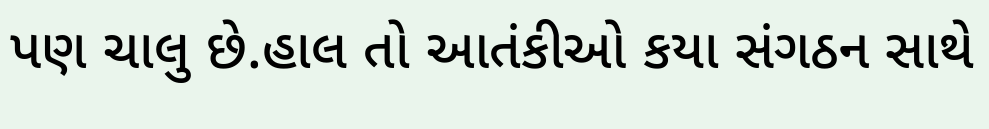પણ ચાલુ છે.હાલ તો આતંકીઓ કયા સંગઠન સાથે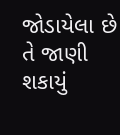જોડાયેલા છે તે જાણી શકાયું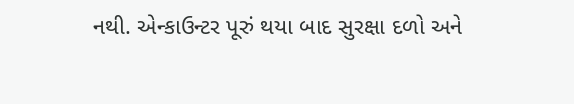નથી. એન્કાઉન્ટર પૂરું થયા બાદ સુરક્ષા દળો અને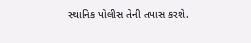સ્થાનિક પોલીસ તેની તપાસ કરશે.